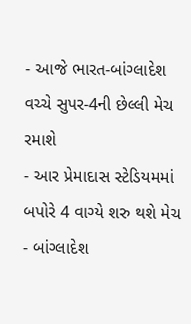- આજે ભારત-બાંગ્લાદેશ વચ્ચે સુપર-4ની છેલ્લી મેચ રમાશે
- આર પ્રેમાદાસ સ્ટેડિયમમાં બપોરે 4 વાગ્યે શરુ થશે મેચ
- બાંગ્લાદેશ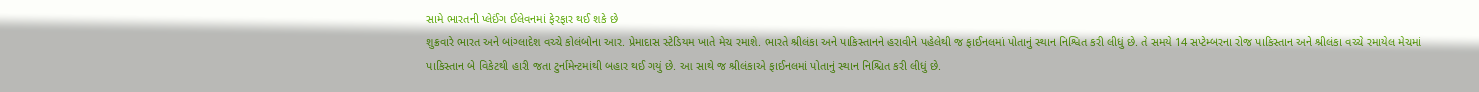સામે ભારતની પ્લેઈંગ ઈલેવનમાં ફેરફાર થઈ શકે છે
શુક્રવારે ભારત અને બાંગ્લાદેશ વચ્ચે કોલંબોના આર. પ્રેમાદાસ સ્ટેડિયમ ખાતે મેચ રમાશે. ભારતે શ્રીલંકા અને પાકિસ્તાનને હરાવીને પહેલેથી જ ફાઈનલમાં પોતાનું સ્થાન નિશ્વિત કરી લીધું છે. તે સમયે 14 સપ્ટેમ્બરના રોજ પાકિસ્તાન અને શ્રીલંકા વચ્ચે રમાયેલ મેચમાં પાકિસ્તાન બે વિકેટથી હારી જતા ટુર્નામેન્ટમાંથી બહાર થઈ ગયું છે. આ સાથે જ શ્રીલંકાએ ફાઈનલમાં પોતાનું સ્થાન નિશ્ચિત કરી લીધું છે.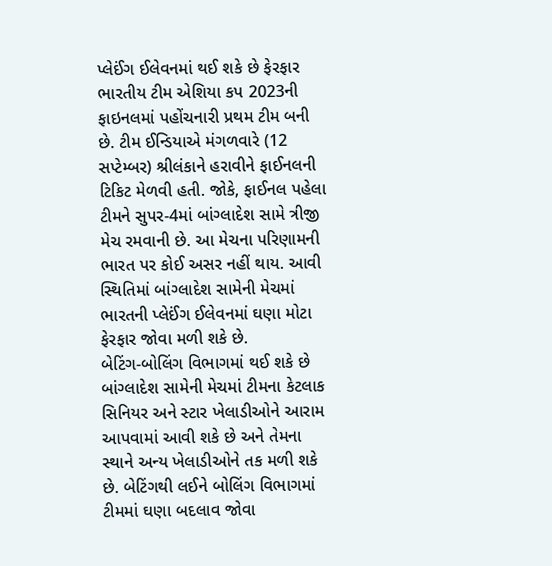પ્લેઈંગ ઈલેવનમાં થઈ શકે છે ફેરફાર
ભારતીય ટીમ એશિયા કપ 2023ની ફાઇનલમાં પહોંચનારી પ્રથમ ટીમ બની છે. ટીમ ઈન્ડિયાએ મંગળવારે (12 સપ્ટેમ્બર) શ્રીલંકાને હરાવીને ફાઈનલની ટિકિટ મેળવી હતી. જોકે, ફાઈનલ પહેલા ટીમને સુપર-4માં બાંગ્લાદેશ સામે ત્રીજી મેચ રમવાની છે. આ મેચના પરિણામની ભારત પર કોઈ અસર નહીં થાય. આવી સ્થિતિમાં બાંગ્લાદેશ સામેની મેચમાં ભારતની પ્લેઈંગ ઈલેવનમાં ઘણા મોટા ફેરફાર જોવા મળી શકે છે.
બેટિંગ-બોલિંગ વિભાગમાં થઈ શકે છે
બાંગ્લાદેશ સામેની મેચમાં ટીમના કેટલાક સિનિયર અને સ્ટાર ખેલાડીઓને આરામ આપવામાં આવી શકે છે અને તેમના સ્થાને અન્ય ખેલાડીઓને તક મળી શકે છે. બેટિંગથી લઈને બોલિંગ વિભાગમાં ટીમમાં ઘણા બદલાવ જોવા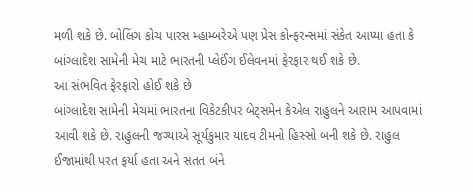મળી શકે છે. બોલિંગ કોચ પારસ મ્હામ્બરેએ પણ પ્રેસ કોન્ફરન્સમાં સંકેત આપ્યા હતા કે બાંગ્લાદેશ સામેની મેચ માટે ભારતની પ્લેઈંગ ઈલેવનમાં ફેરફાર થઈ શકે છે.
આ સંભવિત ફેરફારો હોઈ શકે છે
બાંગ્લાદેશ સામેની મેચમાં ભારતના વિકેટકીપર બેટ્સમેન કેએલ રાહુલને આરામ આપવામાં આવી શકે છે. રાહુલની જગ્યાએ સૂર્યકુમાર યાદવ ટીમનો હિસ્સો બની શકે છે. રાહુલ ઈજામાંથી પરત ફર્યા હતા અને સતત બંને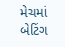મેચમાં બેટિંગ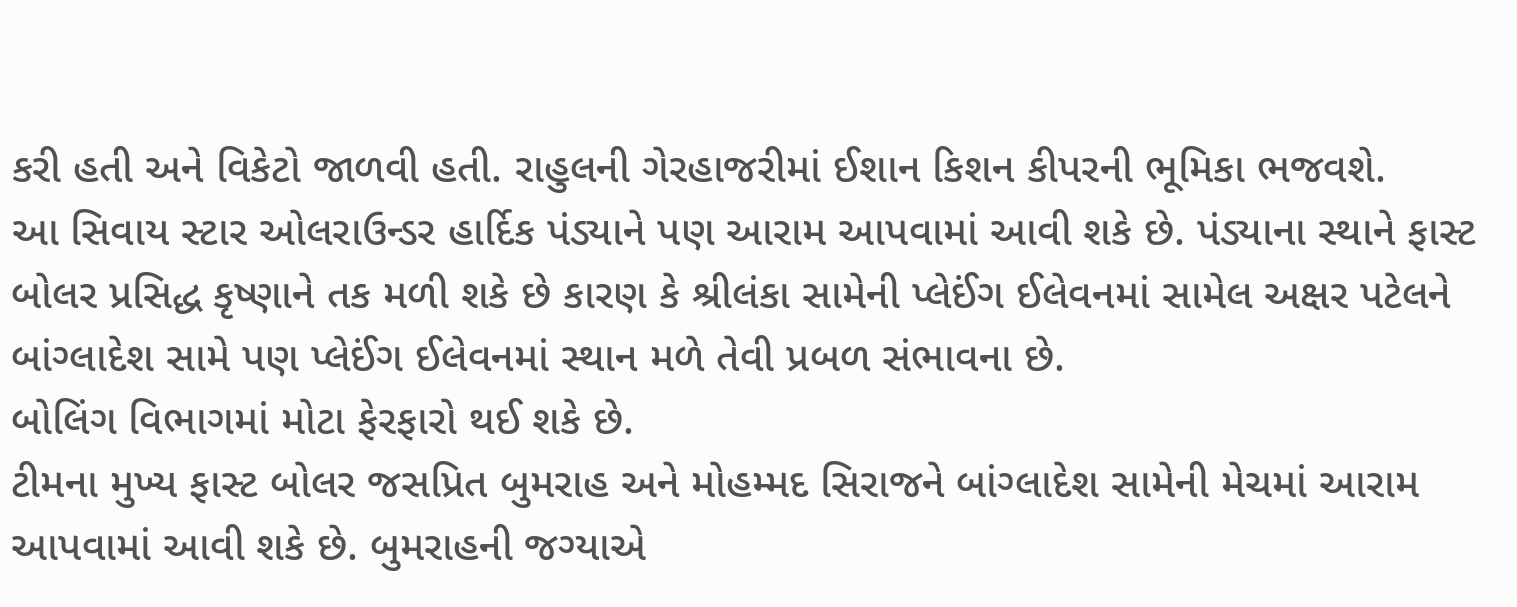કરી હતી અને વિકેટો જાળવી હતી. રાહુલની ગેરહાજરીમાં ઈશાન કિશન કીપરની ભૂમિકા ભજવશે.
આ સિવાય સ્ટાર ઓલરાઉન્ડર હાર્દિક પંડ્યાને પણ આરામ આપવામાં આવી શકે છે. પંડ્યાના સ્થાને ફાસ્ટ બોલર પ્રસિદ્ધ કૃષ્ણાને તક મળી શકે છે કારણ કે શ્રીલંકા સામેની પ્લેઈંગ ઈલેવનમાં સામેલ અક્ષર પટેલને બાંગ્લાદેશ સામે પણ પ્લેઈંગ ઈલેવનમાં સ્થાન મળે તેવી પ્રબળ સંભાવના છે.
બોલિંગ વિભાગમાં મોટા ફેરફારો થઈ શકે છે.
ટીમના મુખ્ય ફાસ્ટ બોલર જસપ્રિત બુમરાહ અને મોહમ્મદ સિરાજને બાંગ્લાદેશ સામેની મેચમાં આરામ આપવામાં આવી શકે છે. બુમરાહની જગ્યાએ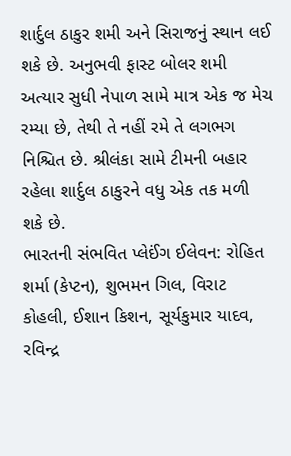શાર્દુલ ઠાકુર શમી અને સિરાજનું સ્થાન લઈ શકે છે. અનુભવી ફાસ્ટ બોલર શમી અત્યાર સુધી નેપાળ સામે માત્ર એક જ મેચ રમ્યા છે, તેથી તે નહીં રમે તે લગભગ નિશ્ચિત છે. શ્રીલંકા સામે ટીમની બહાર રહેલા શાર્દુલ ઠાકુરને વધુ એક તક મળી શકે છે.
ભારતની સંભવિત પ્લેઈંગ ઈલેવન: રોહિત શર્મા (કેપ્ટન), શુભમન ગિલ, વિરાટ કોહલી, ઈશાન કિશન, સૂર્યકુમાર યાદવ, રવિન્દ્ર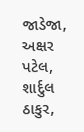જાડેજા, અક્ષર પટેલ, શાર્દુલ ઠાકુર,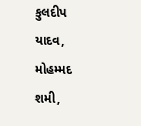કુલદીપ યાદવ, મોહમ્મદ શમી,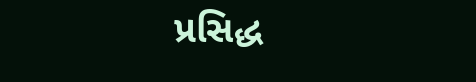પ્રસિદ્ધ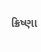ક્રિષ્ણા